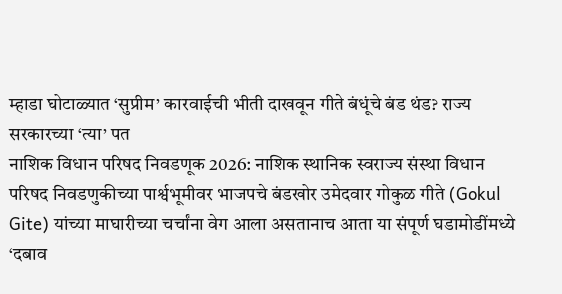म्हाडा घोटाळ्यात ‘सुप्रीम’ कारवाईची भीती दाखवून गीते बंधूंचे बंड थंड? राज्य सरकारच्या ‘त्या’ पत
नाशिक विधान परिषद निवडणूक 2026: नाशिक स्थानिक स्वराज्य संस्था विधान परिषद निवडणुकीच्या पार्श्वभूमीवर भाजपचे बंडखोर उमेदवार गोकुळ गीते (Gokul Gite) यांच्या माघारीच्या चर्चांना वेग आला असतानाच आता या संपूर्ण घडामोडींमध्ये ‘दबाव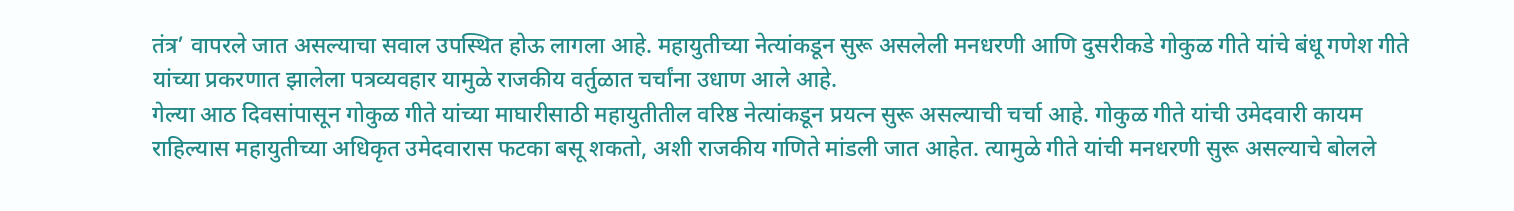तंत्र’ वापरले जात असल्याचा सवाल उपस्थित होऊ लागला आहे. महायुतीच्या नेत्यांकडून सुरू असलेली मनधरणी आणि दुसरीकडे गोकुळ गीते यांचे बंधू गणेश गीते यांच्या प्रकरणात झालेला पत्रव्यवहार यामुळे राजकीय वर्तुळात चर्चांना उधाण आले आहे.
गेल्या आठ दिवसांपासून गोकुळ गीते यांच्या माघारीसाठी महायुतीतील वरिष्ठ नेत्यांकडून प्रयत्न सुरू असल्याची चर्चा आहे. गोकुळ गीते यांची उमेदवारी कायम राहिल्यास महायुतीच्या अधिकृत उमेदवारास फटका बसू शकतो, अशी राजकीय गणिते मांडली जात आहेत. त्यामुळे गीते यांची मनधरणी सुरू असल्याचे बोलले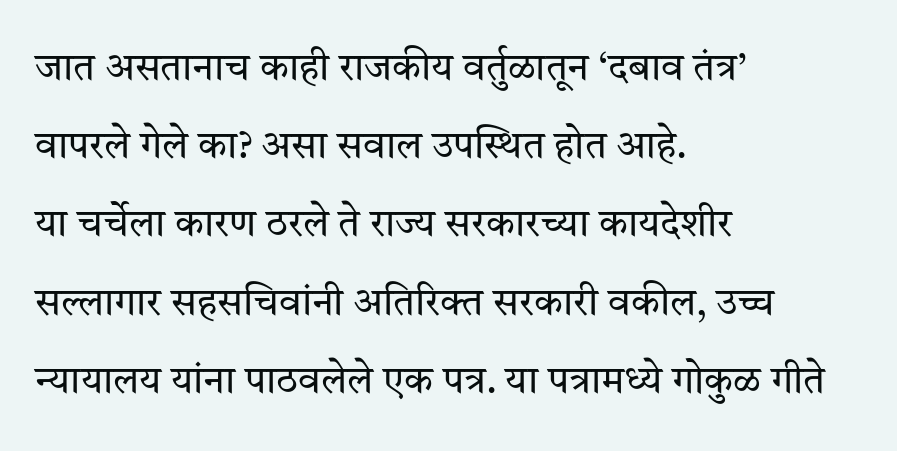जात असतानाच काही राजकीय वर्तुळातून ‘दबाव तंत्र’ वापरले गेले का? असा सवाल उपस्थित होत आहे.
या चर्चेला कारण ठरले ते राज्य सरकारच्या कायदेशीर सल्लागार सहसचिवांनी अतिरिक्त सरकारी वकील, उच्च न्यायालय यांना पाठवलेले एक पत्र. या पत्रामध्ये गोकुळ गीते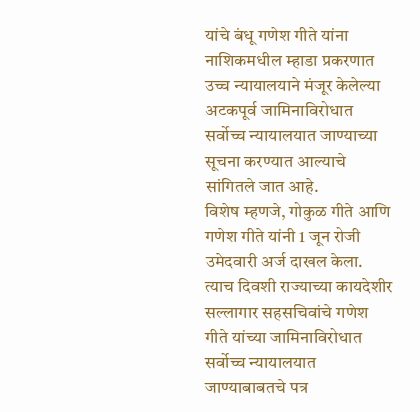यांचे बंधू गणेश गीते यांना नाशिकमधील म्हाडा प्रकरणात उच्च न्यायालयाने मंजूर केलेल्या अटकपूर्व जामिनाविरोधात सर्वोच्च न्यायालयात जाण्याच्या सूचना करण्यात आल्याचे सांगितले जात आहे.
विशेष म्हणजे, गोकुळ गीते आणि गणेश गीते यांनी 1 जून रोजी उमेदवारी अर्ज दाखल केला. त्याच दिवशी राज्याच्या कायदेशीर सल्लागार सहसचिवांचे गणेश गीते यांच्या जामिनाविरोधात सर्वोच्च न्यायालयात जाण्याबाबतचे पत्र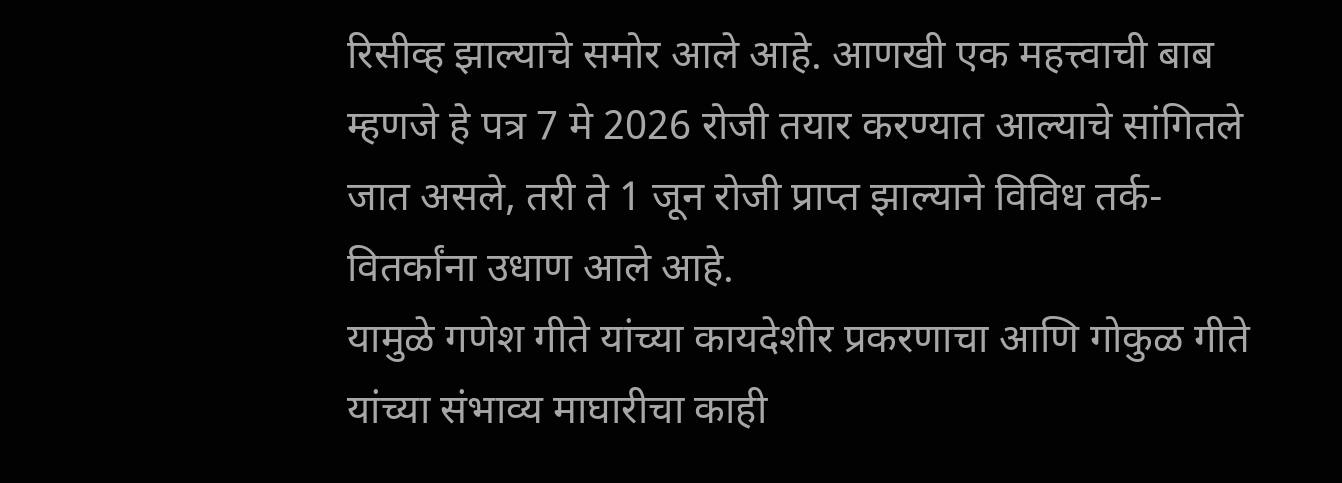रिसीव्ह झाल्याचे समोर आले आहे. आणखी एक महत्त्वाची बाब म्हणजे हे पत्र 7 मे 2026 रोजी तयार करण्यात आल्याचे सांगितले जात असले, तरी ते 1 जून रोजी प्राप्त झाल्याने विविध तर्क-वितर्कांना उधाण आले आहे.
यामुळे गणेश गीते यांच्या कायदेशीर प्रकरणाचा आणि गोकुळ गीते यांच्या संभाव्य माघारीचा काही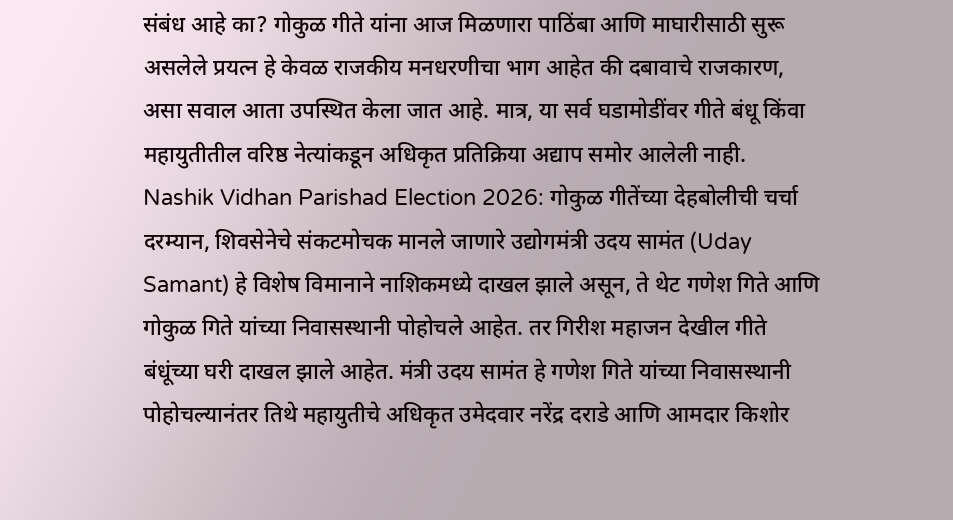संबंध आहे का? गोकुळ गीते यांना आज मिळणारा पाठिंबा आणि माघारीसाठी सुरू असलेले प्रयत्न हे केवळ राजकीय मनधरणीचा भाग आहेत की दबावाचे राजकारण, असा सवाल आता उपस्थित केला जात आहे. मात्र, या सर्व घडामोडींवर गीते बंधू किंवा महायुतीतील वरिष्ठ नेत्यांकडून अधिकृत प्रतिक्रिया अद्याप समोर आलेली नाही.
Nashik Vidhan Parishad Election 2026: गोकुळ गीतेंच्या देहबोलीची चर्चा
दरम्यान, शिवसेनेचे संकटमोचक मानले जाणारे उद्योगमंत्री उदय सामंत (Uday Samant) हे विशेष विमानाने नाशिकमध्ये दाखल झाले असून, ते थेट गणेश गिते आणि गोकुळ गिते यांच्या निवासस्थानी पोहोचले आहेत. तर गिरीश महाजन देखील गीते बंधूंच्या घरी दाखल झाले आहेत. मंत्री उदय सामंत हे गणेश गिते यांच्या निवासस्थानी पोहोचल्यानंतर तिथे महायुतीचे अधिकृत उमेदवार नरेंद्र दराडे आणि आमदार किशोर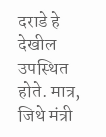दराडे हे देखील उपस्थित होते. मात्र, जिथे मंत्री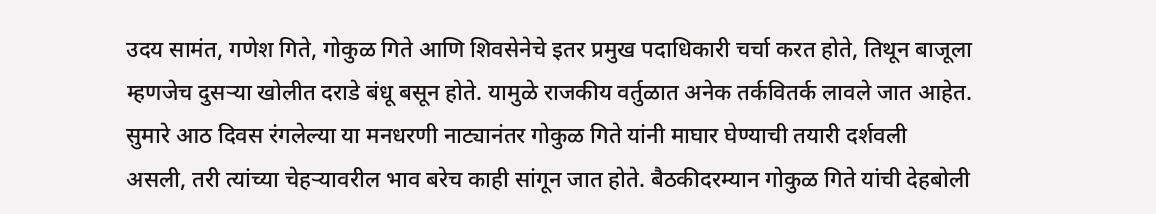उदय सामंत, गणेश गिते, गोकुळ गिते आणि शिवसेनेचे इतर प्रमुख पदाधिकारी चर्चा करत होते, तिथून बाजूला म्हणजेच दुसऱ्या खोलीत दराडे बंधू बसून होते. यामुळे राजकीय वर्तुळात अनेक तर्कवितर्क लावले जात आहेत.
सुमारे आठ दिवस रंगलेल्या या मनधरणी नाट्यानंतर गोकुळ गिते यांनी माघार घेण्याची तयारी दर्शवली असली, तरी त्यांच्या चेहऱ्यावरील भाव बरेच काही सांगून जात होते. बैठकीदरम्यान गोकुळ गिते यांची देहबोली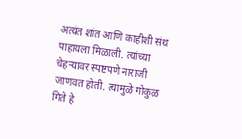अत्यंत शांत आणि काहीशी संथ पाहायला मिळाली. त्यांच्या चेहऱ्यावर स्पष्टपणे नाराजी जाणवत होती. त्यामुळे गोकुळ गिते हे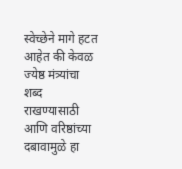स्वेच्छेने मागे हटत आहेत की केवळ ज्येष्ठ मंत्र्यांचा शब्द राखण्यासाठी आणि वरिष्ठांच्या दबावामुळे हा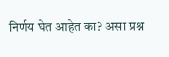निर्णय घेत आहेत का? असा प्रश्न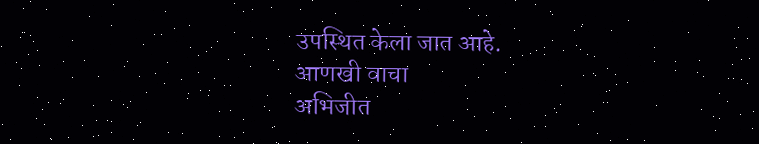उपस्थित केला जात आहे.
आणखी वाचा
अभिजीत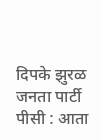दिपके झुरळ जनता पार्टी पीसी : आता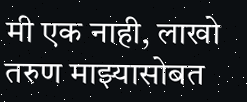मी एक नाही, लाखो तरुण माझ्यासोबत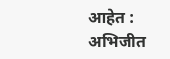आहेत : अभिजीत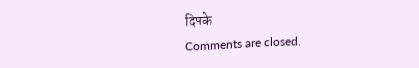दिपके
Comments are closed.